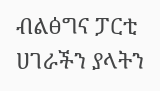ብልፅግና ፓርቲ ሀገራችን ያላትን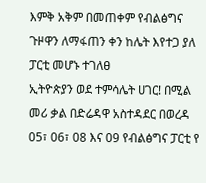እምቅ አቅም በመጠቀም የብልፅግና ጉዞዋን ለማፋጠን ቀን ከሌት እየተጋ ያለ ፓርቲ መሆኑ ተገለፀ
ኢትዮጵያን ወደ ተምሳሌት ሀገር! በሚል መሪ ቃል በድሬዳዋ አስተዳደር በወረዳ 05፣ 06፣ 08 እና 09 የብልፅግና ፓርቲ የ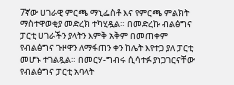7ኛው ሀገራዊ ምርጫ ማኒፌስቶ እና የምርጫ ምልክት ማስተዋወቂያ መድረክ ተካሂዷል። በመድረኩ ብልፅግና ፓርቲ ሀገራችን ያላትን እምቅ አቅም በመጠቀም የብልፅግና ጉዞዋን ለማፋጠን ቀን ከሌት እየተጋ ያለ ፓርቲ መሆኑ ተገልጿል። በመርሃ-ግብሩ ሲሳተፉ ያነጋገርናቸው የብልፅግና ፓርቲ አባላት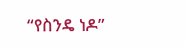“የስንዴ ነዶ”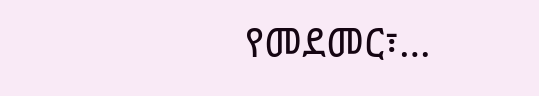የመደመር፣…